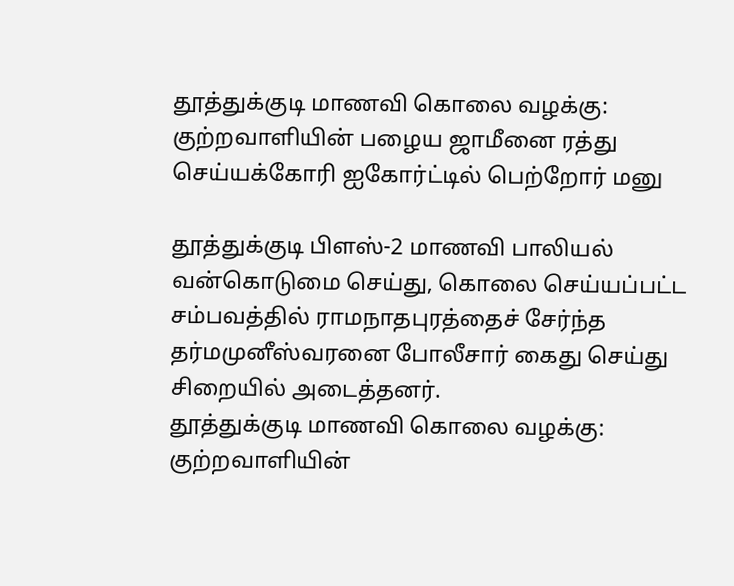தூத்துக்குடி மாணவி கொலை வழக்கு: குற்றவாளியின் பழைய ஜாமீனை ரத்து செய்யக்கோரி ஐகோர்ட்டில் பெற்றோர் மனு

தூத்துக்குடி பிளஸ்-2 மாணவி பாலியல் வன்கொடுமை செய்து, கொலை செய்யப்பட்ட சம்பவத்தில் ராமநாதபுரத்தைச் சேர்ந்த தர்மமுனீஸ்வரனை போலீசார் கைது செய்து சிறையில் அடைத்தனர்.
தூத்துக்குடி மாணவி கொலை வழக்கு: குற்றவாளியின்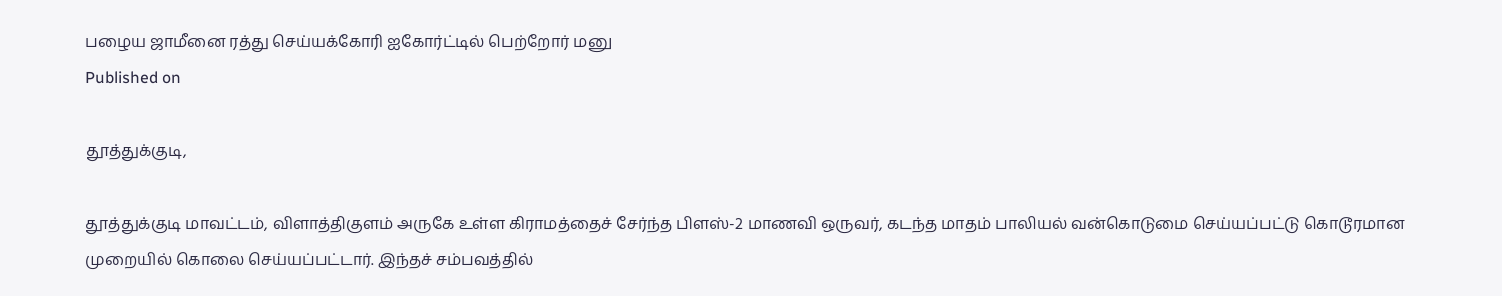பழைய ஜாமீனை ரத்து செய்யக்கோரி ஐகோர்ட்டில் பெற்றோர் மனு
Published on

தூத்துக்குடி,

தூத்துக்குடி மாவட்டம், விளாத்திகுளம் அருகே உள்ள கிராமத்தைச் சேர்ந்த பிளஸ்-2 மாணவி ஒருவர், கடந்த மாதம் பாலியல் வன்கொடுமை செய்யப்பட்டு கொடூரமான முறையில் கொலை செய்யப்பட்டார். இந்தச் சம்பவத்தில்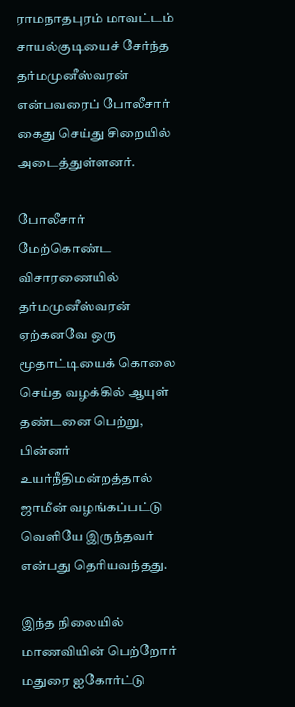ராமநாதபுரம் மாவட்டம் சாயல்குடியைச் சேர்ந்த தர்மமுனீஸ்வரன் என்பவரைப் போலீசார் கைது செய்து சிறையில் அடைத்துள்ளனர்.

போலீசார் மேற்கொண்ட விசாரணையில் தர்மமுனீஸ்வரன் ஏற்கனவே ஒரு மூதாட்டியைக் கொலை செய்த வழக்கில் ஆயுள் தண்டனை பெற்று, பின்னர் உயர்நீதிமன்றத்தால் ஜாமீன் வழங்கப்பட்டு வெளியே இருந்தவர் என்பது தெரியவந்தது.

இந்த நிலையில் மாணவியின் பெற்றோர் மதுரை ஐகோர்ட்டு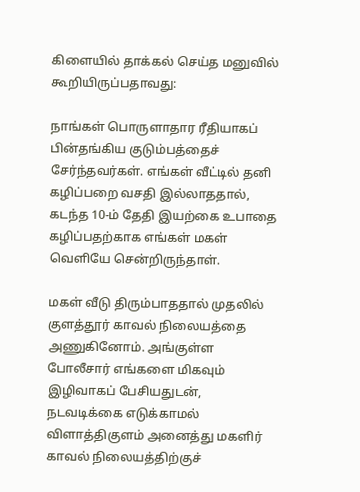கிளையில் தாக்கல் செய்த மனுவில் கூறியிருப்பதாவது:

நாங்கள் பொருளாதார ரீதியாகப் பின்தங்கிய குடும்பத்தைச் சேர்ந்தவர்கள். எங்கள் வீட்டில் தனி கழிப்பறை வசதி இல்லாததால், கடந்த 10-ம் தேதி இயற்கை உபாதை கழிப்பதற்காக எங்கள் மகள் வெளியே சென்றிருந்தாள்.

மகள் வீடு திரும்பாததால் முதலில் குளத்தூர் காவல் நிலையத்தை அணுகினோம். அங்குள்ள போலீசார் எங்களை மிகவும் இழிவாகப் பேசியதுடன், நடவடிக்கை எடுக்காமல் விளாத்திகுளம் அனைத்து மகளிர் காவல் நிலையத்திற்குச்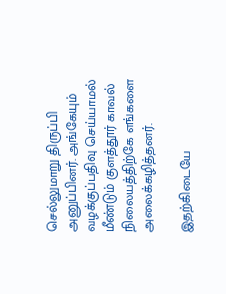செல்லுமாறு திருப்பி அனுப்பினர். அங்கேயும் வழக்குப்பதிவு செய்யாமல் மீண்டும் குளத்தூர் காவல் நிலையத்திற்கே எங்களை அலைக்கழித்தனர்.

இதற்கிடையே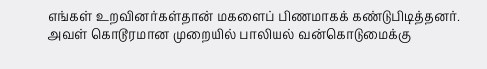எங்கள் உறவினர்கள்தான் மகளைப் பிணமாகக் கண்டுபிடித்தனர். அவள் கொடூரமான முறையில் பாலியல் வன்கொடுமைக்கு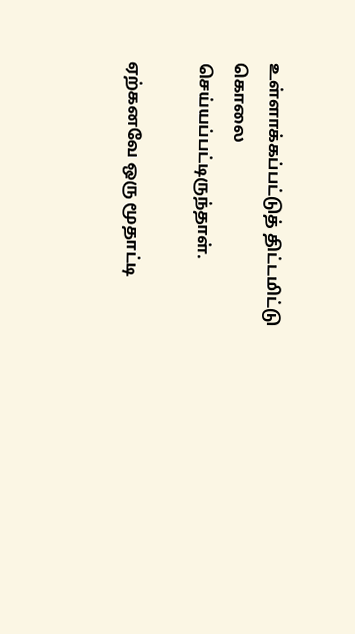உள்ளாக்கப்பட்டுத் திட்டமிட்டு கொலை செய்யப்பட்டிருந்தாள்.

ஏற்கனவே ஒரு மூதாட்டி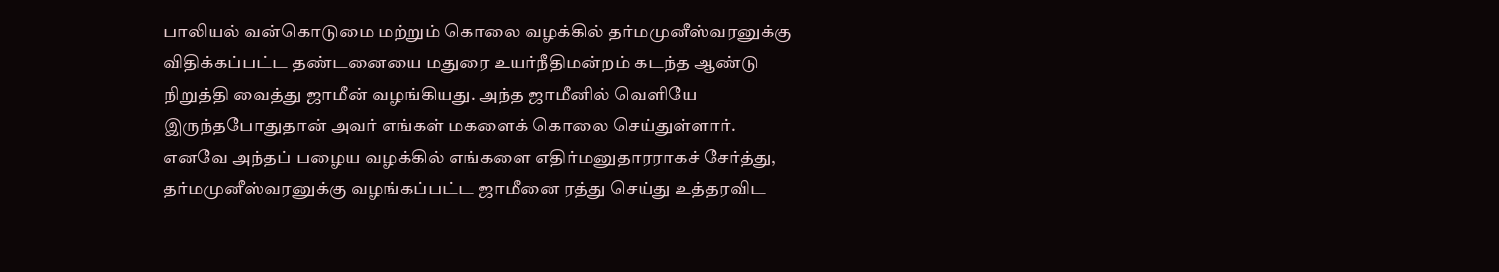பாலியல் வன்கொடுமை மற்றும் கொலை வழக்கில் தர்மமுனீஸ்வரனுக்கு விதிக்கப்பட்ட தண்டனையை மதுரை உயர்நீதிமன்றம் கடந்த ஆண்டு நிறுத்தி வைத்து ஜாமீன் வழங்கியது. அந்த ஜாமீனில் வெளியே இருந்தபோதுதான் அவர் எங்கள் மகளைக் கொலை செய்துள்ளார். எனவே அந்தப் பழைய வழக்கில் எங்களை எதிர்மனுதாரராகச் சேர்த்து, தர்மமுனீஸ்வரனுக்கு வழங்கப்பட்ட ஜாமீனை ரத்து செய்து உத்தரவிட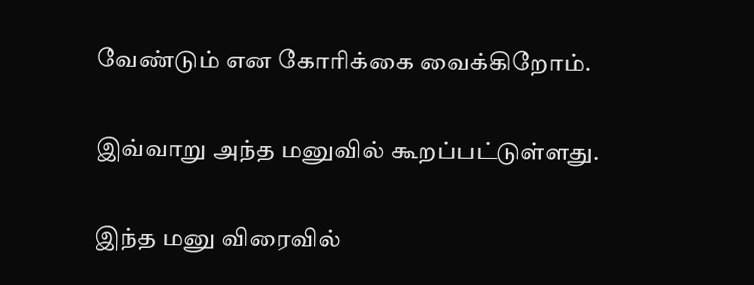வேண்டும் என கோரிக்கை வைக்கிறோம்.

இவ்வாறு அந்த மனுவில் கூறப்பட்டுள்ளது.

இந்த மனு விரைவில்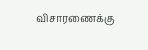விசாரணைக்கு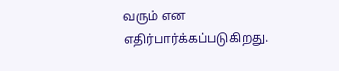வரும் என எதிர்பார்க்கப்படுகிறது.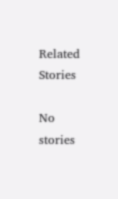Related Stories

No stories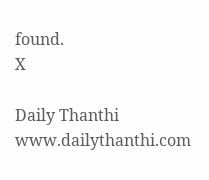found.
X

Daily Thanthi
www.dailythanthi.com